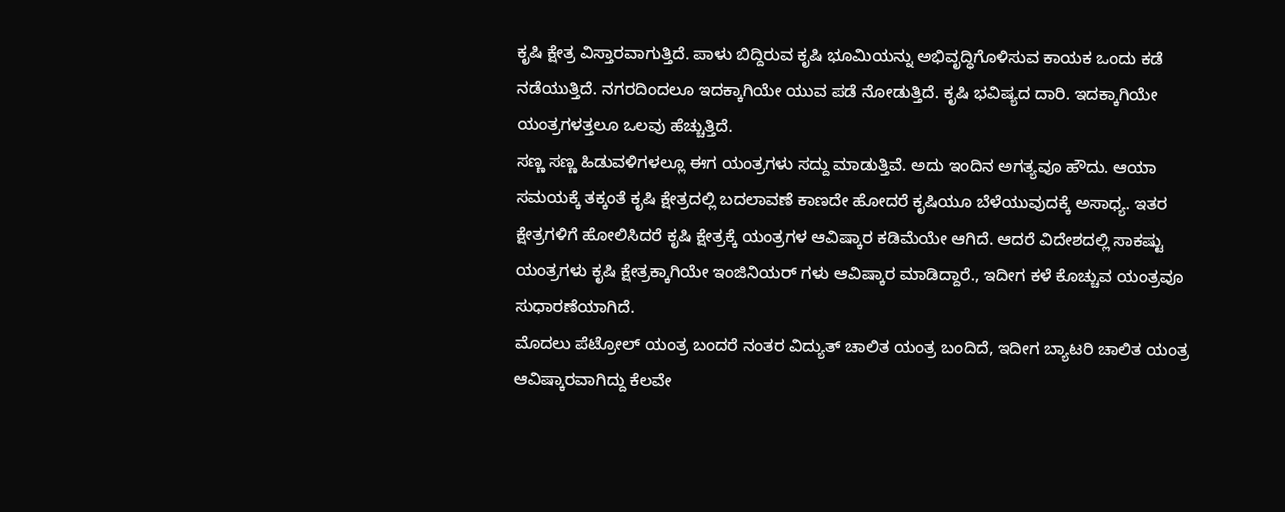ಕೃಷಿ ಕ್ಷೇತ್ರ ವಿಸ್ತಾರವಾಗುತ್ತಿದೆ. ಪಾಳು ಬಿದ್ದಿರುವ ಕೃಷಿ ಭೂಮಿಯನ್ನು ಅಭಿವೃದ್ಧಿಗೊಳಿಸುವ ಕಾಯಕ ಒಂದು ಕಡೆ ನಡೆಯುತ್ತಿದೆ. ನಗರದಿಂದಲೂ ಇದಕ್ಕಾಗಿಯೇ ಯುವ ಪಡೆ ನೋಡುತ್ತಿದೆ. ಕೃಷಿ ಭವಿಷ್ಯದ ದಾರಿ. ಇದಕ್ಕಾಗಿಯೇ ಯಂತ್ರಗಳತ್ತಲೂ ಒಲವು ಹೆಚ್ಚುತ್ತಿದೆ.
ಸಣ್ಣ ಸಣ್ಣ ಹಿಡುವಳಿಗಳಲ್ಲೂ ಈಗ ಯಂತ್ರಗಳು ಸದ್ದು ಮಾಡುತ್ತಿವೆ. ಅದು ಇಂದಿನ ಅಗತ್ಯವೂ ಹೌದು. ಆಯಾ ಸಮಯಕ್ಕೆ ತಕ್ಕಂತೆ ಕೃಷಿ ಕ್ಷೇತ್ರದಲ್ಲಿ ಬದಲಾವಣೆ ಕಾಣದೇ ಹೋದರೆ ಕೃಷಿಯೂ ಬೆಳೆಯುವುದಕ್ಕೆ ಅಸಾಧ್ಯ. ಇತರ ಕ್ಷೇತ್ರಗಳಿಗೆ ಹೋಲಿಸಿದರೆ ಕೃಷಿ ಕ್ಷೇತ್ರಕ್ಕೆ ಯಂತ್ರಗಳ ಆವಿಷ್ಕಾರ ಕಡಿಮೆಯೇ ಆಗಿದೆ. ಆದರೆ ವಿದೇಶದಲ್ಲಿ ಸಾಕಷ್ಟು ಯಂತ್ರಗಳು ಕೃಷಿ ಕ್ಷೇತ್ರಕ್ಕಾಗಿಯೇ ಇಂಜಿನಿಯರ್ ಗಳು ಆವಿಷ್ಕಾರ ಮಾಡಿದ್ದಾರೆ., ಇದೀಗ ಕಳೆ ಕೊಚ್ಚುವ ಯಂತ್ರವೂ ಸುಧಾರಣೆಯಾಗಿದೆ.
ಮೊದಲು ಪೆಟ್ರೋಲ್ ಯಂತ್ರ ಬಂದರೆ ನಂತರ ವಿದ್ಯುತ್ ಚಾಲಿತ ಯಂತ್ರ ಬಂದಿದೆ, ಇದೀಗ ಬ್ಯಾಟರಿ ಚಾಲಿತ ಯಂತ್ರ ಆವಿಷ್ಕಾರವಾಗಿದ್ದು ಕೆಲವೇ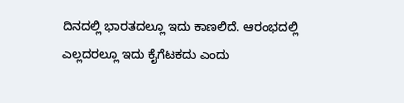ದಿನದಲ್ಲಿ ಭಾರತದಲ್ಲೂ ಇದು ಕಾಣಲಿದೆ. ಆರಂಭದಲ್ಲಿ ಎಲ್ಲದರಲ್ಲೂ ಇದು ಕೈಗೆಟಕದು ಎಂದು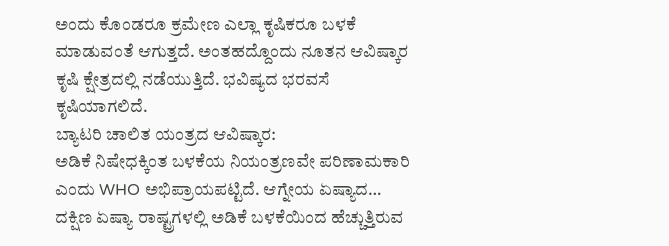ಅಂದು ಕೊಂಡರೂ ಕ್ರಮೇಣ ಎಲ್ಲಾ ಕೃಷಿಕರೂ ಬಳಕೆ ಮಾಡುವಂತೆ ಆಗುತ್ತದೆ. ಅಂತಹದ್ದೊಂದು ನೂತನ ಆವಿಷ್ಕಾರ ಕೃಷಿ ಕ್ಷೇತ್ರದಲ್ಲಿ ನಡೆಯುತ್ತಿದೆ. ಭವಿಷ್ಯದ ಭರವಸೆ ಕೃಷಿಯಾಗಲಿದೆ.
ಬ್ಯಾಟರಿ ಚಾಲಿತ ಯಂತ್ರದ ಆವಿಷ್ಕಾರ:
ಅಡಿಕೆ ನಿಷೇಧಕ್ಕಿಂತ ಬಳಕೆಯ ನಿಯಂತ್ರಣವೇ ಪರಿಣಾಮಕಾರಿ ಎಂದು WHO ಅಭಿಪ್ರಾಯಪಟ್ಟಿದೆ. ಆಗ್ನೇಯ ಏಷ್ಯಾದ…
ದಕ್ಷಿಣ ಏಷ್ಯಾ ರಾಷ್ಟ್ರಗಳಲ್ಲಿ ಅಡಿಕೆ ಬಳಕೆಯಿಂದ ಹೆಚ್ಚುತ್ತಿರುವ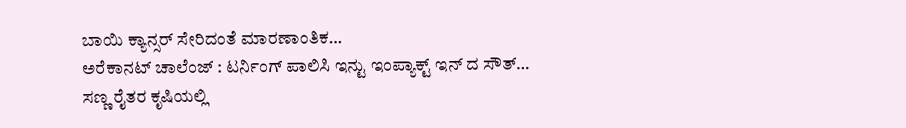ಬಾಯಿ ಕ್ಯಾನ್ಸರ್ ಸೇರಿದಂತೆ ಮಾರಣಾಂತಿಕ…
ಅರೆಕಾನಟ್ ಚಾಲೆಂಜ್ : ಟರ್ನಿಂಗ್ ಪಾಲಿಸಿ ಇನ್ಟು ಇಂಪ್ಯಾಕ್ಟ್ ಇನ್ ದ ಸೌತ್…
ಸಣ್ಣ ರೈತರ ಕೃಷಿಯಲ್ಲಿ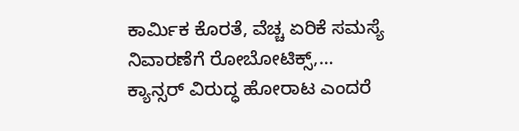ಕಾರ್ಮಿಕ ಕೊರತೆ, ವೆಚ್ಚ ಏರಿಕೆ ಸಮಸ್ಯೆ ನಿವಾರಣೆಗೆ ರೋಬೋಟಿಕ್ಸ್,…
ಕ್ಯಾನ್ಸರ್ ವಿರುದ್ಧ ಹೋರಾಟ ಎಂದರೆ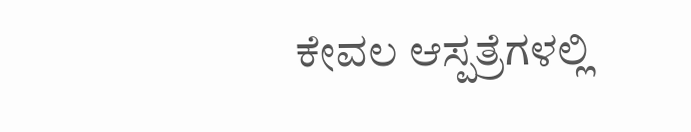ಕೇವಲ ಆಸ್ಪತ್ರೆಗಳಲ್ಲಿ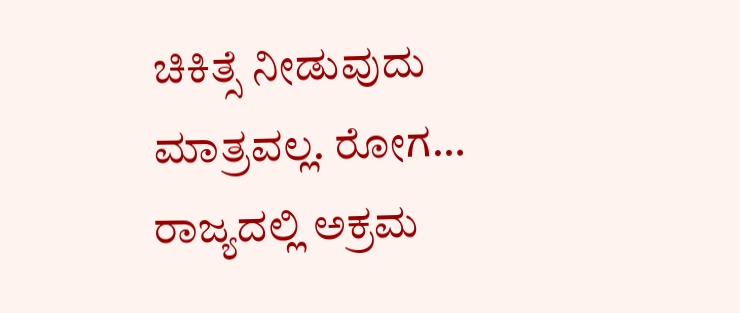ಚಿಕಿತ್ಸೆ ನೀಡುವುದು ಮಾತ್ರವಲ್ಲ. ರೋಗ…
ರಾಜ್ಯದಲ್ಲಿ ಅಕ್ರಮ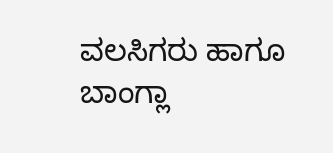ವಲಸಿಗರು ಹಾಗೂ ಬಾಂಗ್ಲಾ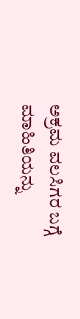ಅಕ್ರಮ ವಲಸಿಗರ ಬಗ್ಗೆ ಮಾಹಿತಿಯನ್ನು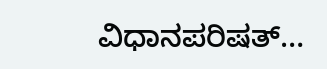ವಿಧಾನಪರಿಷತ್…